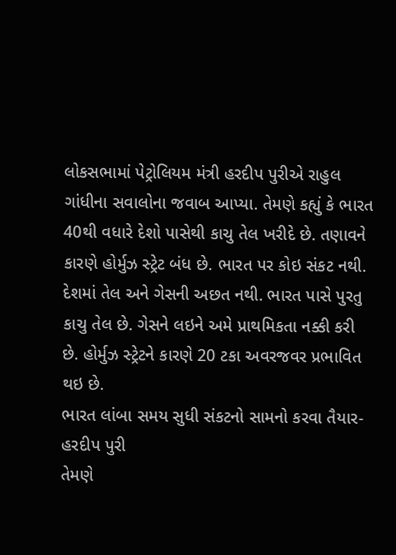લોકસભામાં પેટ્રોલિયમ મંત્રી હરદીપ પુરીએ રાહુલ ગાંધીના સવાલોના જવાબ આપ્યા. તેમણે કહ્યું કે ભારત 40થી વધારે દેશો પાસેથી કાચુ તેલ ખરીદે છે. તણાવને કારણે હોર્મુઝ સ્ટ્રેટ બંધ છે. ભારત પર કોઇ સંકટ નથી. દેશમાં તેલ અને ગેસની અછત નથી. ભારત પાસે પુરતુ કાચુ તેલ છે. ગેસને લઇને અમે પ્રાથમિકતા નક્કી કરી છે. હોર્મુઝ સ્ટ્રેટને કારણે 20 ટકા અવરજવર પ્રભાવિત થઇ છે.
ભારત લાંબા સમય સુધી સંકટનો સામનો કરવા તૈયાર- હરદીપ પુરી
તેમણે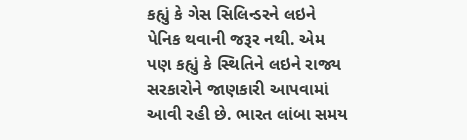કહ્યું કે ગેસ સિલિન્ડરને લઇને પેનિક થવાની જરૂર નથી. એમ પણ કહ્યું કે સ્થિતિને લઇને રાજ્ય સરકારોને જાણકારી આપવામાં આવી રહી છે. ભારત લાંબા સમય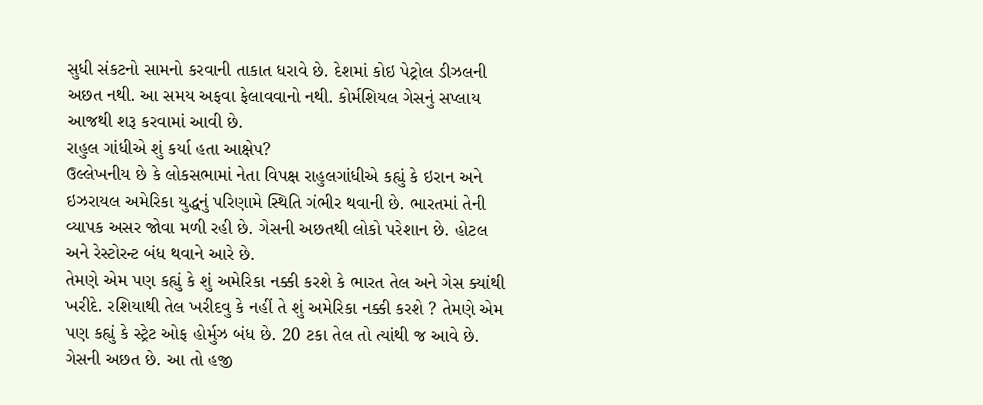સુધી સંકટનો સામનો કરવાની તાકાત ધરાવે છે. દેશમાં કોઇ પેટ્રોલ ડીઝલની અછત નથી. આ સમય અફવા ફેલાવવાનો નથી. કોર્મશિયલ ગેસનું સપ્લાય આજથી શરૂ કરવામાં આવી છે.
રાહુલ ગાંધીએ શું કર્યા હતા આક્ષેપ?
ઉલ્લેખનીય છે કે લોકસભામાં નેતા વિપક્ષ રાહુલગાંધીએ કહ્યું કે ઇરાન અને ઇઝરાયલ અમેરિકા યુદ્ધનું પરિણામે સ્થિતિ ગંભીર થવાની છે. ભારતમાં તેની વ્યાપક અસર જોવા મળી રહી છે. ગેસની અછતથી લોકો પરેશાન છે. હોટલ અને રેસ્ટોરન્ટ બંધ થવાને આરે છે.
તેમણે એમ પણ કહ્યું કે શું અમેરિકા નક્કી કરશે કે ભારત તેલ અને ગેસ ક્યાંથી ખરીદે. રશિયાથી તેલ ખરીદવુ કે નહીં તે શું અમેરિકા નક્કી કરશે ? તેમણે એમ પણ કહ્યું કે સ્ટ્રેટ ઓફ હોર્મુઝ બંધ છે. 20 ટકા તેલ તો ત્યાંથી જ આવે છે. ગેસની અછત છે. આ તો હજી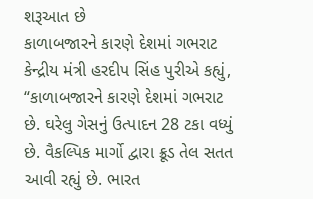શરૂઆત છે
કાળાબજારને કારણે દેશમાં ગભરાટ
કેન્દ્રીય મંત્રી હરદીપ સિંહ પુરીએ કહ્યું, “કાળાબજારને કારણે દેશમાં ગભરાટ છે. ઘરેલુ ગેસનું ઉત્પાદન 28 ટકા વધ્યું છે. વૈકલ્પિક માર્ગો દ્વારા ક્રૂડ તેલ સતત આવી રહ્યું છે. ભારત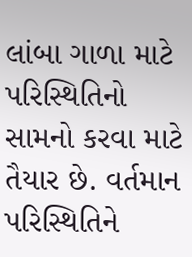લાંબા ગાળા માટે પરિસ્થિતિનો સામનો કરવા માટે તૈયાર છે. વર્તમાન પરિસ્થિતિને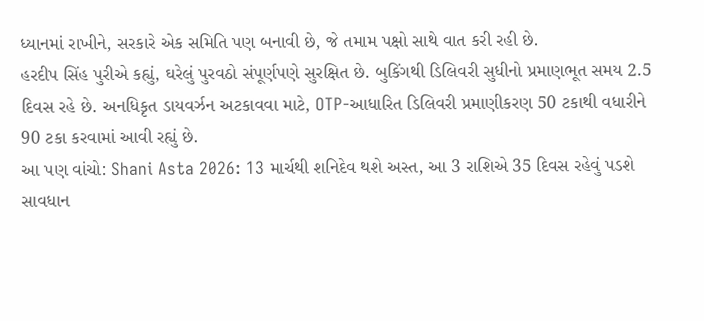ધ્યાનમાં રાખીને, સરકારે એક સમિતિ પણ બનાવી છે, જે તમામ પક્ષો સાથે વાત કરી રહી છે.
હરદીપ સિંહ પુરીએ કહ્યું, ઘરેલું પુરવઠો સંપૂર્ણપણે સુરક્ષિત છે. બુકિંગથી ડિલિવરી સુધીનો પ્રમાણભૂત સમય 2.5 દિવસ રહે છે. અનધિકૃત ડાયવર્ઝન અટકાવવા માટે, OTP-આધારિત ડિલિવરી પ્રમાણીકરણ 50 ટકાથી વધારીને 90 ટકા કરવામાં આવી રહ્યું છે.
આ પણ વાંચો: Shani Asta 2026: 13 માર્ચથી શનિદેવ થશે અસ્ત, આ 3 રાશિએ 35 દિવસ રહેવું પડશે સાવધાન